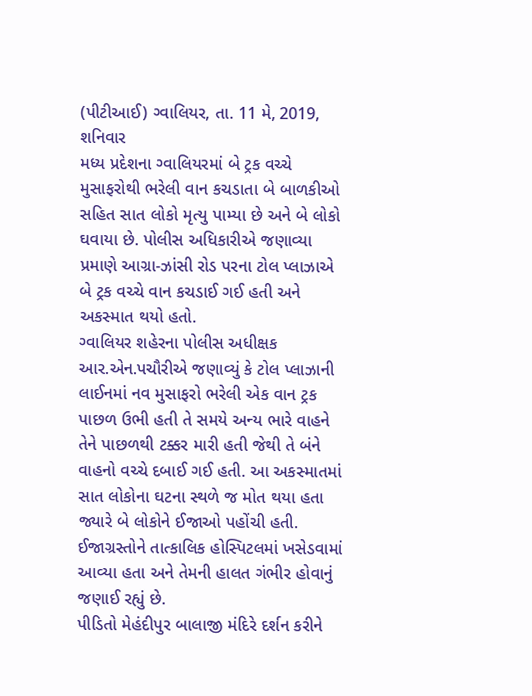(પીટીઆઈ) ગ્વાલિયર, તા. 11 મે, 2019, શનિવાર
મધ્ય પ્રદેશના ગ્વાલિયરમાં બે ટ્રક વચ્ચે મુસાફરોથી ભરેલી વાન કચડાતા બે બાળકીઓ સહિત સાત લોકો મૃત્યુ પામ્યા છે અને બે લોકો ઘવાયા છે. પોલીસ અધિકારીએ જણાવ્યા પ્રમાણે આગ્રા-ઝાંસી રોડ પરના ટોલ પ્લાઝાએ બે ટ્રક વચ્ચે વાન કચડાઈ ગઈ હતી અને અકસ્માત થયો હતો.
ગ્વાલિયર શહેરના પોલીસ અધીક્ષક આર.એન.પચૌરીએ જણાવ્યું કે ટોલ પ્લાઝાની લાઈનમાં નવ મુસાફરો ભરેલી એક વાન ટ્રક પાછળ ઉભી હતી તે સમયે અન્ય ભારે વાહને તેને પાછળથી ટક્કર મારી હતી જેથી તે બંને વાહનો વચ્ચે દબાઈ ગઈ હતી. આ અકસ્માતમાં સાત લોકોના ઘટના સ્થળે જ મોત થયા હતા જ્યારે બે લોકોને ઈજાઓ પહોંચી હતી. ઈજાગ્રસ્તોને તાત્કાલિક હોસ્પિટલમાં ખસેડવામાં આવ્યા હતા અને તેમની હાલત ગંભીર હોવાનું જણાઈ રહ્યું છે.
પીડિતો મેહંદીપુર બાલાજી મંદિરે દર્શન કરીને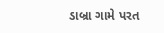ડાબ્રા ગામે પરત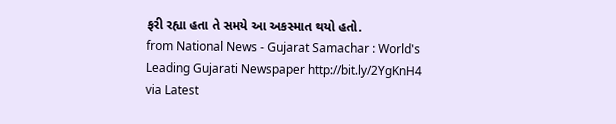ફરી રહ્યા હતા તે સમયે આ અકસ્માત થયો હતો.
from National News - Gujarat Samachar : World's Leading Gujarati Newspaper http://bit.ly/2YgKnH4
via Latest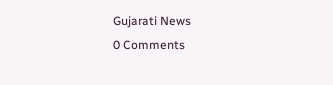Gujarati News
0 Comments